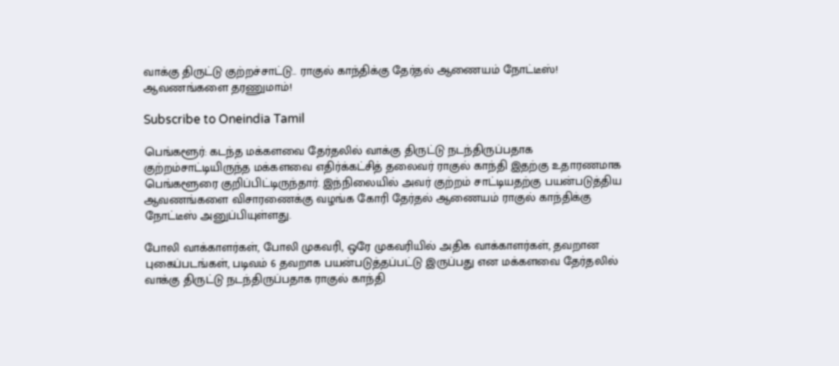வாக்கு திருட்டு குற்றச்சாட்டு.. ராகுல் காந்திக்கு தேர்தல் ஆணையம் நோட்டீஸ்! ஆவணங்களை தரணுமாம்!

Subscribe to Oneindia Tamil

பெங்களூர்: கடந்த மக்களவை தேர்தலில் வாக்கு திருட்டு நடந்திருப்பதாக குற்றம்சாட்டியிருந்த மக்களவை எதிர்க்கட்சித் தலைவர் ராகுல் காந்தி இதற்கு உதாரணமாக பெங்களூரை குறிப்பிட்டிருந்தார். இந்நிலையில் அவர் குற்றம் சாட்டியதற்கு பயன்படுத்திய ஆவணங்களை விசாரணைக்கு வழங்க கோரி தேர்தல் ஆணையம் ராகுல் காந்திக்கு நோட்டீஸ் அனுப்பியுள்ளது.

போலி வாக்காளர்கள், போலி முகவரி, ஒரே முகவரியில் அதிக வாக்காளர்கள், தவறான புகைப்படங்கள், படிவம் 6 தவறாக பயன்படுத்தப்பட்டு இருப்பது என மக்களவை தேர்தலில் வாக்கு திருட்டு நடந்திருப்பதாக ராகுல் காந்தி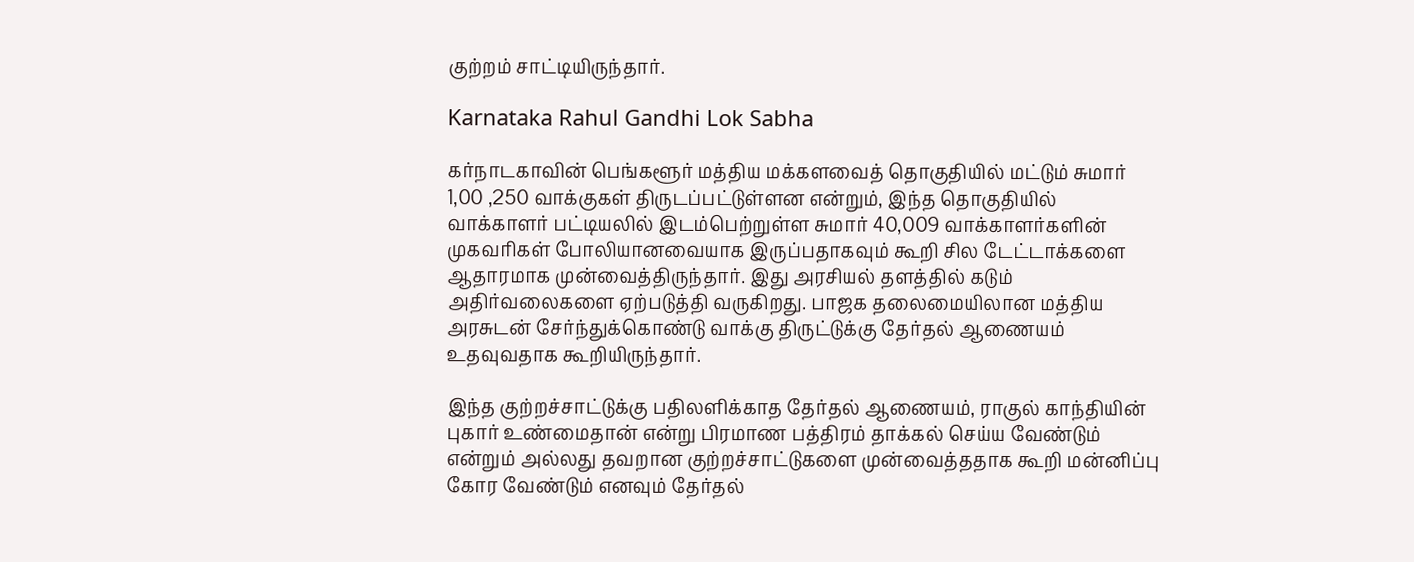குற்றம் சாட்டியிருந்தார்.

Karnataka Rahul Gandhi Lok Sabha

கர்நாடகாவின் பெங்களூர் மத்திய மக்களவைத் தொகுதியில் மட்டும் சுமார் 1,00 ,250 வாக்குகள் திருடப்பட்டுள்ளன என்றும், இந்த தொகுதியில் வாக்காளர் பட்டியலில் இடம்பெற்றுள்ள சுமார் 40,009 வாக்காளர்களின் முகவரிகள் போலியானவையாக இருப்பதாகவும் கூறி சில டேட்டாக்களை ஆதாரமாக முன்வைத்திருந்தார். இது அரசியல் தளத்தில் கடும் அதிர்வலைகளை ஏற்படுத்தி வருகிறது. பாஜக தலைமையிலான மத்திய அரசுடன் சேர்ந்துக்கொண்டு வாக்கு திருட்டுக்கு தேர்தல் ஆணையம் உதவுவதாக கூறியிருந்தார்.

இந்த குற்றச்சாட்டுக்கு பதிலளிக்காத தேர்தல் ஆணையம், ராகுல் காந்தியின் புகார் உண்மைதான் என்று பிரமாண பத்திரம் தாக்கல் செய்ய வேண்டும் என்றும் அல்லது தவறான குற்றச்சாட்டுகளை முன்வைத்ததாக கூறி மன்னிப்பு கோர வேண்டும் எனவும் தேர்தல்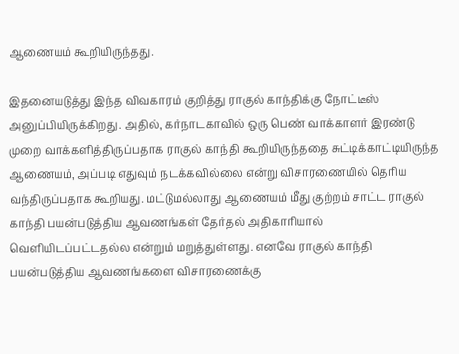ஆணையம் கூறியிருந்தது.

இதனையடுத்து இந்த விவகாரம் குறித்து ராகுல் காந்திக்கு நோட்டீஸ் அனுப்பியிருக்கிறது. அதில், கர்நாடகாவில் ஒரு பெண் வாக்காளர் இரண்டு முறை வாக்களித்திருப்பதாக ராகுல் காந்தி கூறியிருந்ததை சுட்டிக்காட்டியிருந்த ஆணையம், அப்படி எதுவும் நடக்கவில்லை என்று விசாரணையில் தெரிய வந்திருப்பதாக கூறியது. மட்டுமல்லாது ஆணையம் மீது குற்றம் சாட்ட ராகுல் காந்தி பயன்படுத்திய ஆவணங்கள் தேர்தல் அதிகாரியால் வெளியிடப்பட்டதல்ல என்றும் மறுத்துள்ளது. எனவே ராகுல் காந்தி பயன்படுத்திய ஆவணங்களை விசாரணைக்கு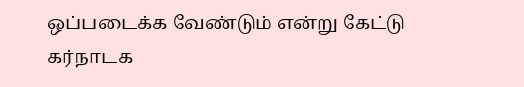ஒப்படைக்க வேண்டும் என்று கேட்டு கர்நாடக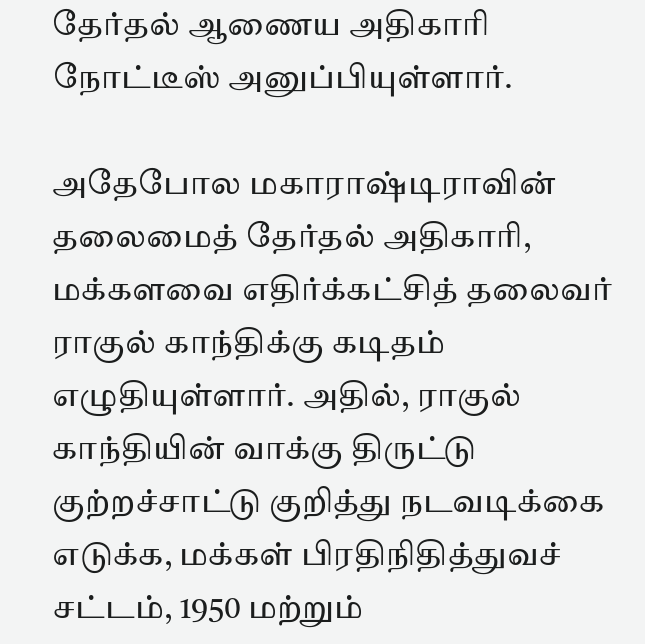தேர்தல் ஆணைய அதிகாரி நோட்டீஸ் அனுப்பியுள்ளார்.

அதேபோல மகாராஷ்டிராவின் தலைமைத் தேர்தல் அதிகாரி, மக்களவை எதிர்க்கட்சித் தலைவர் ராகுல் காந்திக்கு கடிதம் எழுதியுள்ளார். அதில், ராகுல் காந்தியின் வாக்கு திருட்டு குற்றச்சாட்டு குறித்து நடவடிக்கை எடுக்க, மக்கள் பிரதிநிதித்துவச் சட்டம், 1950 மற்றும்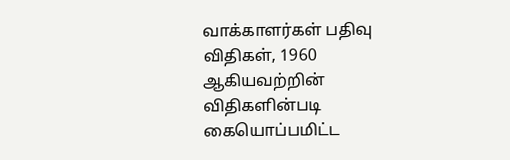வாக்காளர்கள் பதிவு விதிகள், 1960 ஆகியவற்றின் விதிகளின்படி கையொப்பமிட்ட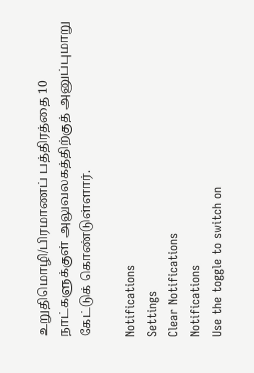உறுதிமொழி/பிரமாணப் பத்திரத்தை 10 நாட்களுக்குள் அலுவலகத்திற்குத் அனுப்புமாறு கேட்டுக் கொண்டுள்ளார்.

Notifications
Settings
Clear Notifications
Notifications
Use the toggle to switch on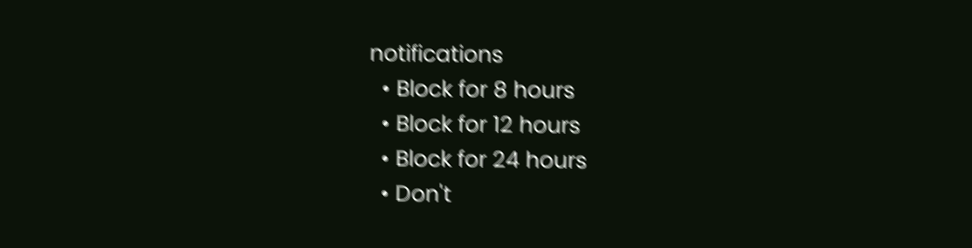notifications
  • Block for 8 hours
  • Block for 12 hours
  • Block for 24 hours
  • Don't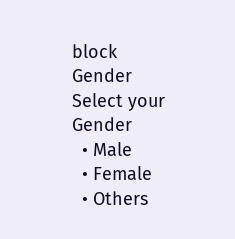block
Gender
Select your Gender
  • Male
  • Female
  • Others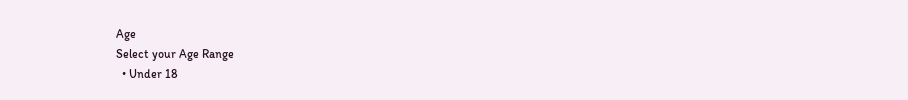Age
Select your Age Range
  • Under 18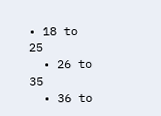• 18 to 25
  • 26 to 35
  • 36 to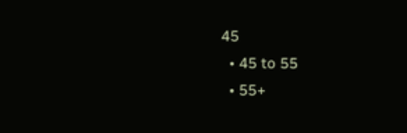45
  • 45 to 55
  • 55+